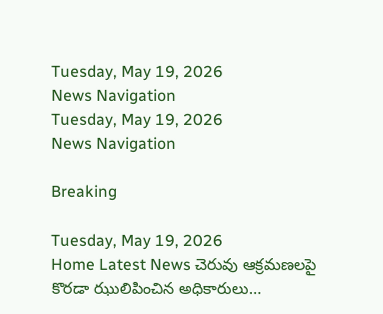Tuesday, May 19, 2026
News Navigation
Tuesday, May 19, 2026
News Navigation

Breaking

Tuesday, May 19, 2026
Home Latest News చెరువు ఆక్రమణలపై కొరడా ఝులిపించిన అధికారులు…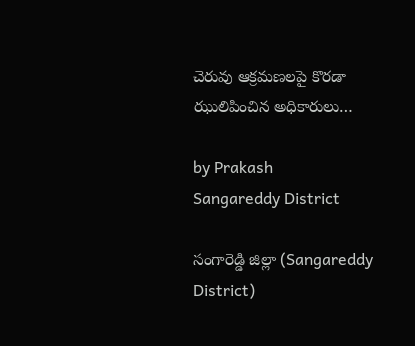చెరువు ఆక్రమణలపై కొరడా ఝులిపించిన అధికారులు…

by Prakash
Sangareddy District

సంగారెడ్డి జిల్లా (Sangareddy District)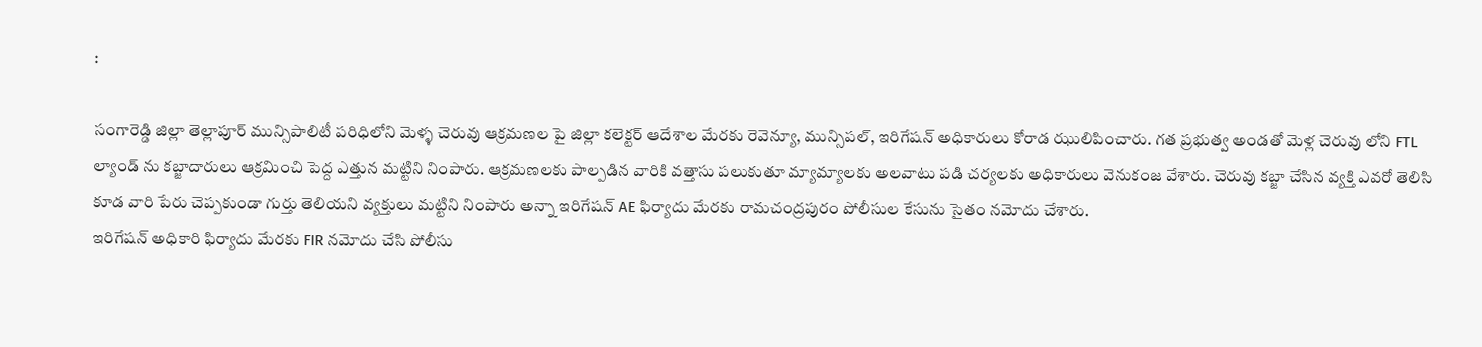:

సంగారెడ్డి జిల్లా తెల్లాపూర్ మున్సిపాలిటీ పరిధిలోని మెళ్ళ చెరువు ఆక్రమణల పై జిల్లా కలెక్టర్ ఆదేశాల మేరకు రెవెన్యూ, మున్సిపల్, ఇరిగేషన్ అధికారులు కోరాడ ఝులిపించారు. గత ప్రభుత్వ అండతో మెళ్ల చెరువు లోని FTL ల్యాండ్ ను కబ్జాదారులు ఆక్రమించి పెద్ద ఎత్తున మట్టిని నింపారు. ఆక్రమణలకు పాల్పడిన వారికి వత్తాసు పలుకుతూ మ్యామ్యాలకు అలవాటు పడి చర్యలకు అధికారులు వెనుకంజ వేశారు. చెరువు కబ్జా చేసిన వ్యక్తి ఎవరో తెలిసి కూడ వారి పేరు చెప్పకుండా గుర్తు తెలియని వ్యక్తులు మట్టిని నింపారు అన్నా ఇరిగేషన్ AE ఫిర్యాదు మేరకు రామచంద్రపురం పోలీసుల కేసును సైతం నమోదు చేశారు.
ఇరిగేషన్ అధికారి ఫిర్యాదు మేరకు FIR నమోదు చేసి పోలీసు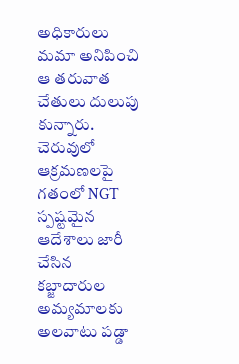అధికారులు మమా అనిపించి ఆ తరువాత చేతులు దులుపు కున్నారు. చెరువులో ఆక్రమణలపై గతంలో NGT స్పష్టమైన ఆదేశాలు జారీ చేసిన కబ్జాదారుల అమ్యమాలకు అలవాటు పడ్డా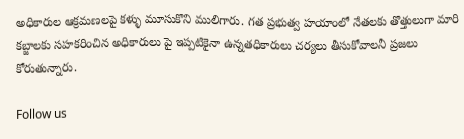అధికారుల ఆక్రమణలపై కళ్ళు మూసుకొని ములిగారు. గత ప్రభుత్వ హయాంలో నేతలకు తొత్తులుగా మారి కబ్జాలకు సహకరించిన అధికారులు పై ఇప్పటికైనా ఉన్నతధికారులు చర్యలు తీసుకోవాలనీ ప్రజలు కోరుతున్నారు.

Follow us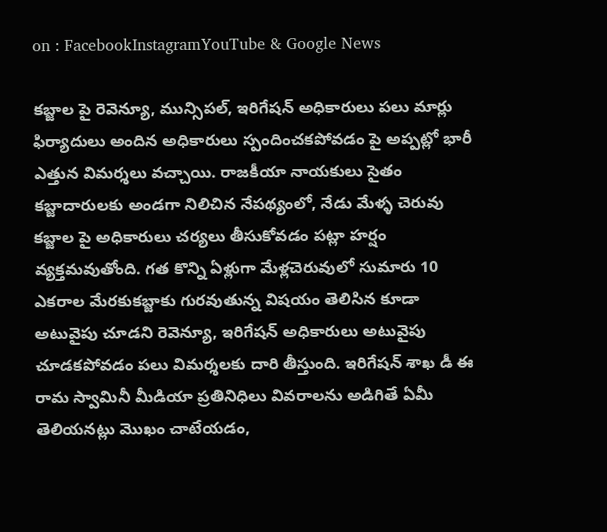on : FacebookInstagramYouTube & Google News

కబ్జాల పై రెవెన్యూ, మున్సిపల్, ఇరిగేషన్ అధికారులు పలు మార్లు ఫిర్యాదులు అందిన అధికారులు స్పందించకపోవడం పై అప్పట్లో భారీ ఎత్తున విమర్శలు వచ్చాయి. రాజకీయా నాయకులు సైతం కబ్జాదారులకు అండగా నిలిచిన నేపథ్యంలో, నేడు మేళ్ళ చెరువు కబ్జాల పై అధికారులు చర్యలు తీసుకోవడం పట్లా హర్షం వ్యక్తమవుతోంది. గత కొన్ని ఏళ్లుగా మేళ్లచెరువులో సుమారు 10 ఎకరాల మేరకుకబ్జాకు గురవుతున్న విషయం తెలిసిన కూడా అటువైపు చూడని రెవెన్యూ, ఇరిగేషన్ అధికారులు అటువైపు చూడకపోవడం పలు విమర్శలకు దారి తీస్తుంది. ఇరిగేషన్ శాఖ డీ ఈ రామ స్వామినీ మీడియా ప్రతినిధిలు వివరాలను అడిగితే ఏమీ తెలియనట్లు మొఖం చాటేయడం,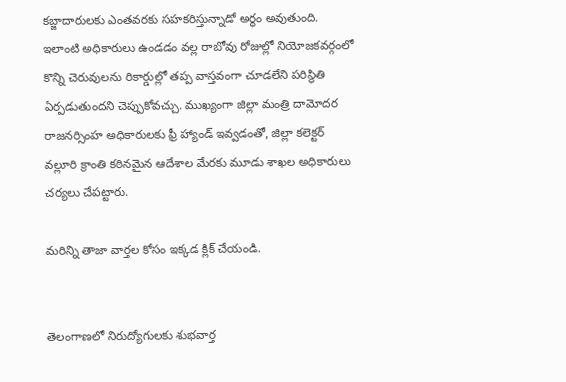కబ్జాదారులకు ఎంతవరకు సహకరిస్తున్నాడో అర్థం అవుతుంది. ఇలాంటి అధికారులు ఉండడం వల్ల రాబోవు రోజుల్లో నియోజకవర్గంలో కొన్ని చెరువులను రికార్డుల్లో తప్ప వాస్తవంగా చూడలేని పరిస్థితి ఏర్పడుతుందని చెప్పుకోవచ్చు. ముఖ్యంగా జిల్లా మంత్రి దామోదర రాజనర్సింహ అధికారులకు ఫ్రీ హ్యాండ్ ఇవ్వడంతో, జిల్లా కలెక్టర్ వల్లూరి క్రాంతి కఠినమైన ఆదేశాల మేరకు మూడు శాఖల అధికారులు చర్యలు చేపట్టారు.

మరిన్ని తాజా వార్తల కోసం ఇక్కడ క్లిక్ చేయండి.


తెలంగాణలో నిరుద్యోగులకు శుభవార్త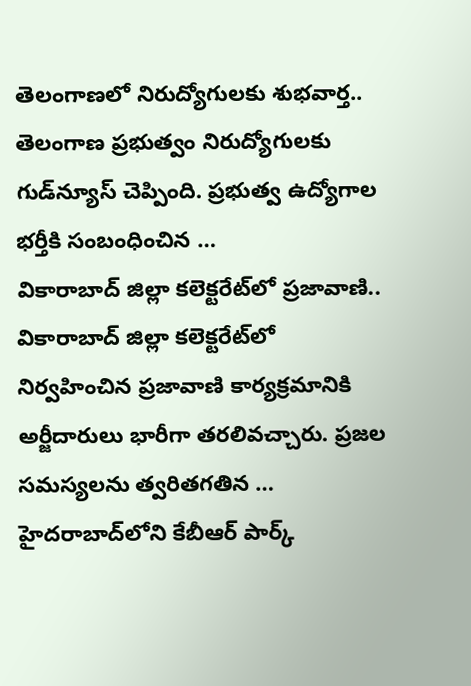తెలంగాణలో నిరుద్యోగులకు శుభవార్త.. తెలంగాణ ప్రభుత్వం నిరుద్యోగులకు గుడ్‌న్యూస్‌ చెప్పింది. ప్రభుత్వ ఉద్యోగాల భర్తీకి సంబంధించిన …
వికారాబాద్ జిల్లా కలెక్టరేట్‌లో ప్రజావాణి..
వికారాబాద్ జిల్లా కలెక్టరేట్‌లో నిర్వహించిన ప్రజావాణి కార్యక్రమానికి అర్జీదారులు భారీగా తరలివచ్చారు. ప్రజల సమస్యలను త్వరితగతిన …
హైదరాబాద్‍లోని కేబీఆర్ పార్క్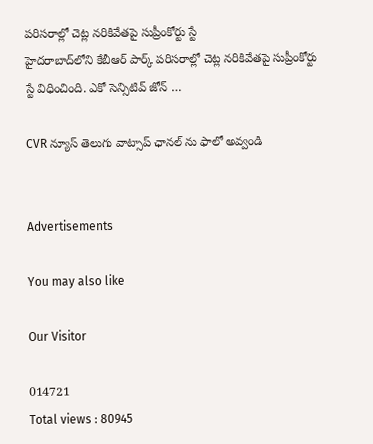పరిసరాల్లో చెట్ల నరికివేతపై సుప్రీంకోర్టు స్టే
హైదరాబాద్‌లోని కేబీఆర్ పార్క్ పరిసరాల్లో చెట్ల నరికివేతపై సుప్రీంకోర్టు స్టే విధించింది. ఎకో సెన్సిటివ్ జోన్ …

CVR న్యూస్ తెలుగు వాట్సాప్ ఛానల్ ను ఫాలో అవ్వండి


Advertisements

You may also like

Our Visitor

014721
Total views : 80945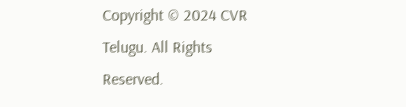Copyright © 2024 CVR Telugu. All Rights Reserved.